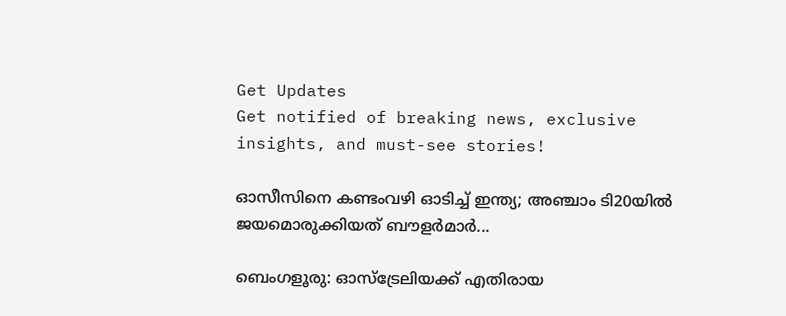Get Updates
Get notified of breaking news, exclusive insights, and must-see stories!

ഓസീസിനെ കണ്ടംവഴി ഓടിച്ച് ഇന്ത്യ; അഞ്ചാം ടി20യിൽ ജയമൊരുക്കിയത് ബൗളർമാർ...

ബെംഗളൂരു: ഓസ്‌ട്രേലിയക്ക് എതിരായ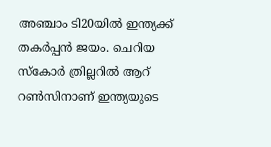അഞ്ചാം ടി20യിൽ ഇന്ത്യക്ക് തകർപ്പൻ ജയം. ചെറിയ സ്‌കോർ ത്രില്ലറിൽ ആറ് റൺസിനാണ് ഇന്ത്യയുടെ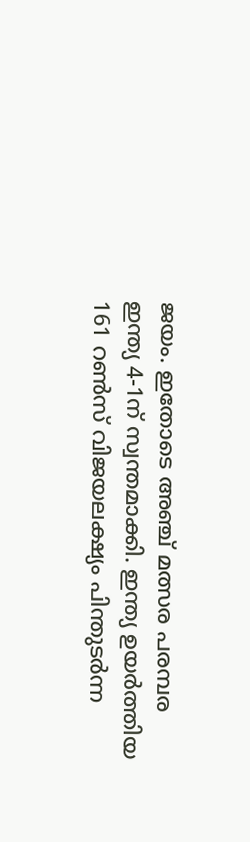ജയം. ഇതോടെ അഞ്ച് മത്സര പരമ്പര ഇന്ത്യ 4-1ന് സ്വന്തമാക്കി. ഇന്ത്യ ഉയർത്തിയ 161 റൺസ് വിജയലക്ഷ്യം പിന്തുടർന്ന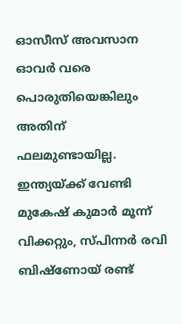ഓസീസ് അവസാന ഓവർ വരെ പൊരുതിയെങ്കിലും അതിന് ഫലമുണ്ടായില്ല. ഇന്ത്യയ്ക്ക് വേണ്ടി മുകേഷ് കുമാർ മൂന്ന് വിക്കറ്റും, സ്‌പിന്നർ രവി ബിഷ്ണോയ് രണ്ട്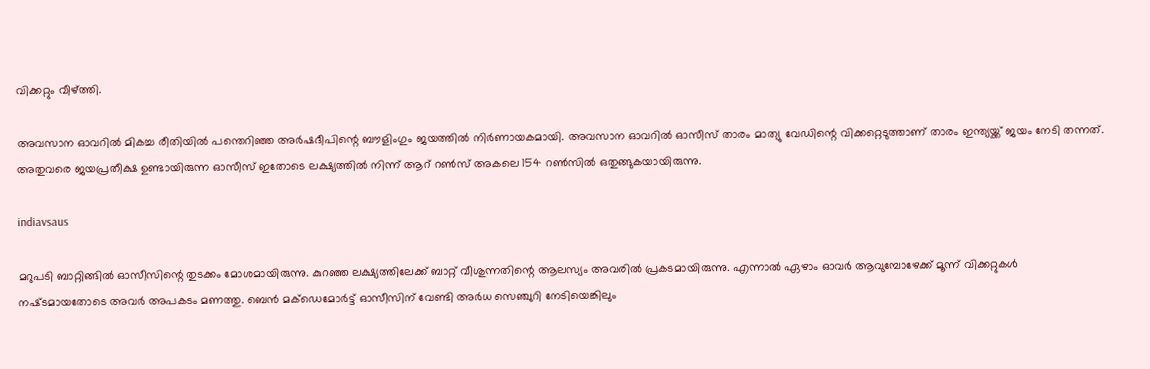വിക്കറ്റും വീഴ്‌ത്തി.

അവസാന ഓവറിൽ മികച്ച രീതിയിൽ പന്തെറിഞ്ഞ അർഷദീപിന്റെ ബൗളിംഗും ജയത്തിൽ നിർണായകമായി. അവസാന ഓവറിൽ ഓസീസ് താരം മാത്യു വേഡിന്റെ വിക്കറ്റെടുത്താണ് താരം ഇന്ത്യയ്ക്ക് ജയം നേടി തന്നത്. അതുവരെ ജയപ്രതീക്ഷ ഉണ്ടായിരുന്ന ഓസീസ് ഇതോടെ ലക്ഷ്യത്തിൽ നിന്ന് ആറ് റൺസ് അകലെ 154 റൺസിൽ ഒതുങ്ങുകയായിരുന്നു.

indiavsaus

മറുപടി ബാറ്റിങ്ങിൽ ഓസീസിന്റെ തുടക്കം മോശമായിരുന്നു. കുറഞ്ഞ ലക്ഷ്യത്തിലേക്ക് ബാറ്റ് വീശുന്നതിന്റെ ആലസ്യം അവരിൽ പ്രകടമായിരുന്നു. എന്നാൽ ഏഴാം ഓവർ ആവുമ്പോഴേക്ക് മൂന്ന് വിക്കറ്റുകൾ നഷ്‌ടമായതോടെ അവർ അപകടം മണത്തു. ബെന്‍ മക്‌ഡെമോര്‍ട്ട് ഓസീസിന് വേണ്ടി അർധ സെഞ്ചുറി നേടിയെങ്കിലും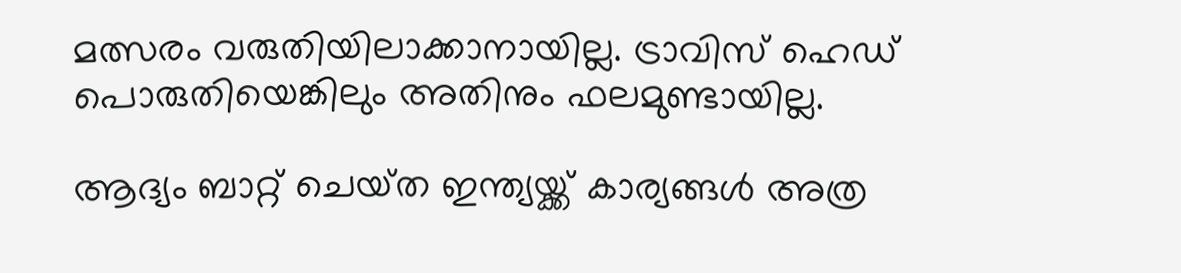മത്സരം വരുതിയിലാക്കാനായില്ല. ട്രാവിസ് ഹെഡ്‌ പൊരുതിയെങ്കിലും അതിനും ഫലമുണ്ടായില്ല.

ആദ്യം ബാറ്റ് ചെയ്‌ത ഇന്ത്യയ്ക്ക് കാര്യങ്ങൾ അത്ര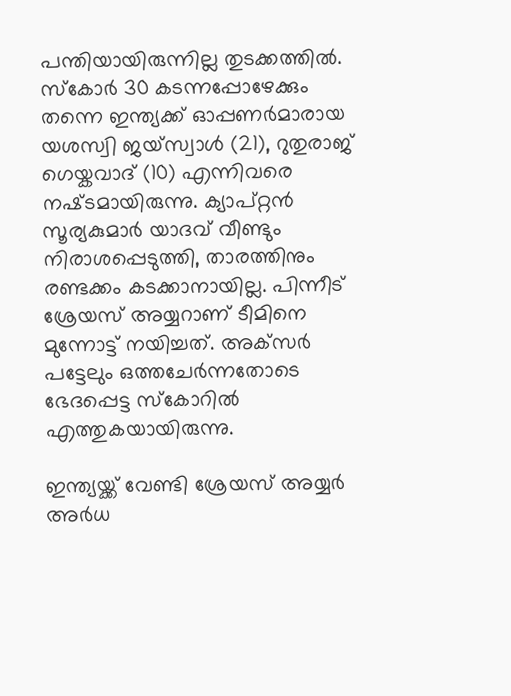പന്തിയായിരുന്നില്ല തുടക്കത്തിൽ. സ്‌കോര്‍ 30 കടന്നപ്പോഴേക്കും തന്നെ ഇന്ത്യക്ക് ഓപ്പണര്‍മാരായ യശസ്വി ജയ്‌സ്വാള്‍ (21), റുതുരാജ് ഗെയ്കവാദ് (10) എന്നിവരെ നഷ്‌ടമായിരുന്നു. ക്യാപ്റ്റൻ സൂര്യകുമാര്‍ യാദവ് വീണ്ടും നിരാശപ്പെടുത്തി, താരത്തിനും രണ്ടക്കം കടക്കാനായില്ല. പിന്നീട് ശ്രേയസ് അയ്യറാണ് ടീമിനെ മുന്നോട്ട് നയിച്ചത്. അക്‌സർ പട്ടേലും ഒത്തചേർന്നതോടെ ഭേദപ്പെട്ട സ്‌കോറിൽ എത്തുകയായിരുന്നു.

ഇന്ത്യയ്ക്ക് വേണ്ടി ശ്രേയസ് അയ്യർ അർധ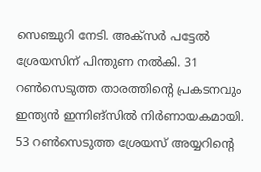സെഞ്ചുറി നേടി. അക്‌സർ പട്ടേൽ ശ്രേയസിന് പിന്തുണ നൽകി. 31 റൺസെടുത്ത താരത്തിന്റെ പ്രകടനവും ഇന്ത്യൻ ഇന്നിങ്സിൽ നിർണായകമായി. 53 റൺസെടുത്ത ശ്രേയസ് അയ്യറിന്റെ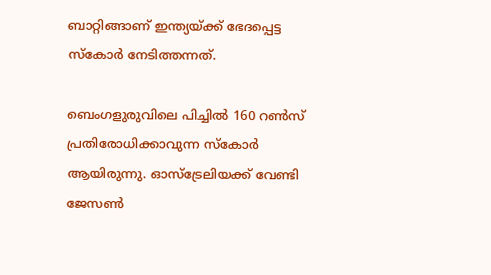ബാറ്റിങ്ങാണ് ഇന്ത്യയ്ക്ക് ഭേദപ്പെട്ട സ്‌കോർ നേടിത്തന്നത്.

ബെംഗളുരുവിലെ പിച്ചിൽ 160 റൺസ് പ്രതിരോധിക്കാവുന്ന സ്‌കോർ ആയിരുന്നു. ഓസ്‌ട്രേലിയക്ക് വേണ്ടി ജേസണ്‍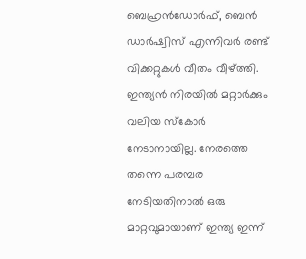ബെഹ്രന്‍ഡോര്‍ഫ്, ബെന്‍ ഡാര്‍ഷ്വിസ് എന്നിവര്‍ രണ്ട് വിക്കറ്റുകൾ വീതം വീഴ്ത്തി. ഇന്ത്യൻ നിരയിൽ മറ്റാർക്കും വലിയ സ്‌കോർ നേടാനായില്ല. നേരത്തെ തന്നെ പരമ്പര നേടിയതിനാൽ ഒരു മാറ്റവുമായാണ് ഇന്ത്യ ഇന്ന്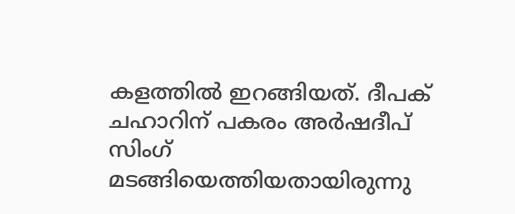കളത്തിൽ ഇറങ്ങിയത്. ദീപക് ചഹാറിന് പകരം അർഷദീപ് സിംഗ് മടങ്ങിയെത്തിയതായിരുന്നു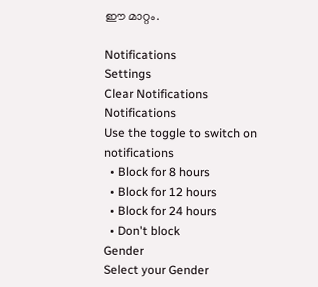ഈ മാറ്റം.

Notifications
Settings
Clear Notifications
Notifications
Use the toggle to switch on notifications
  • Block for 8 hours
  • Block for 12 hours
  • Block for 24 hours
  • Don't block
Gender
Select your Gender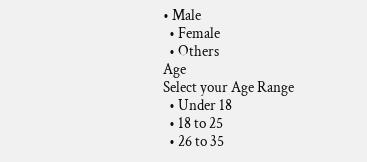• Male
  • Female
  • Others
Age
Select your Age Range
  • Under 18
  • 18 to 25
  • 26 to 35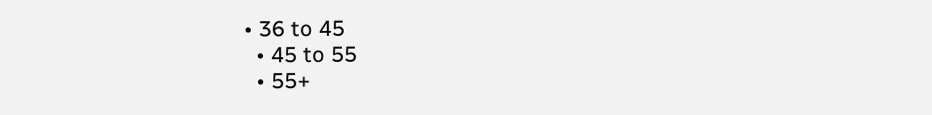• 36 to 45
  • 45 to 55
  • 55+